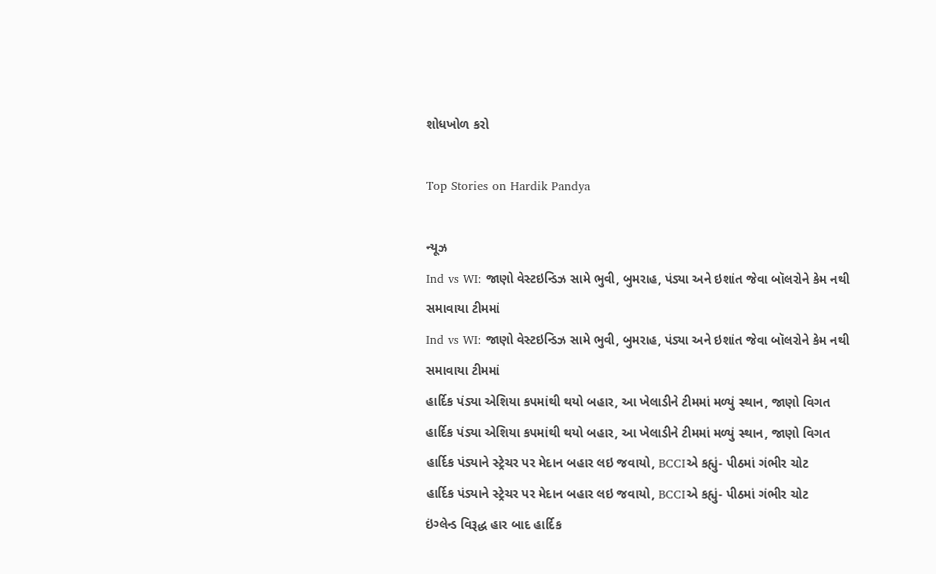શોધખોળ કરો

Top Stories on Hardik Pandya

ન્યૂઝ
Ind vs WI: જાણો વેસ્ટઇન્ડિઝ સામે ભુવી, બુમરાહ, પંડ્યા અને ઇશાંત જેવા બૉલરોને કેમ નથી સમાવાયા ટીમમાં
Ind vs WI: જાણો વેસ્ટઇન્ડિઝ સામે ભુવી, બુમરાહ, પંડ્યા અને ઇશાંત જેવા બૉલરોને કેમ નથી સમાવાયા ટીમમાં
હાર્દિક પંડ્યા એશિયા કપમાંથી થયો બહાર, આ ખેલાડીને ટીમમાં મળ્યું સ્થાન, જાણો વિગત
હાર્દિક પંડ્યા એશિયા કપમાંથી થયો બહાર, આ ખેલાડીને ટીમમાં મળ્યું સ્થાન, જાણો વિગત
હાર્દિક પંડ્યાને સ્ટ્રેચર પર મેદાન બહાર લઇ જવાયો, BCCIએ કહ્યું- પીઠમાં ગંભીર ચોટ
હાર્દિક પંડ્યાને સ્ટ્રેચર પર મેદાન બહાર લઇ જવાયો, BCCIએ કહ્યું- પીઠમાં ગંભીર ચોટ
ઇંગ્લેન્ડ વિરૂદ્ધ હાર બાદ હાર્દિક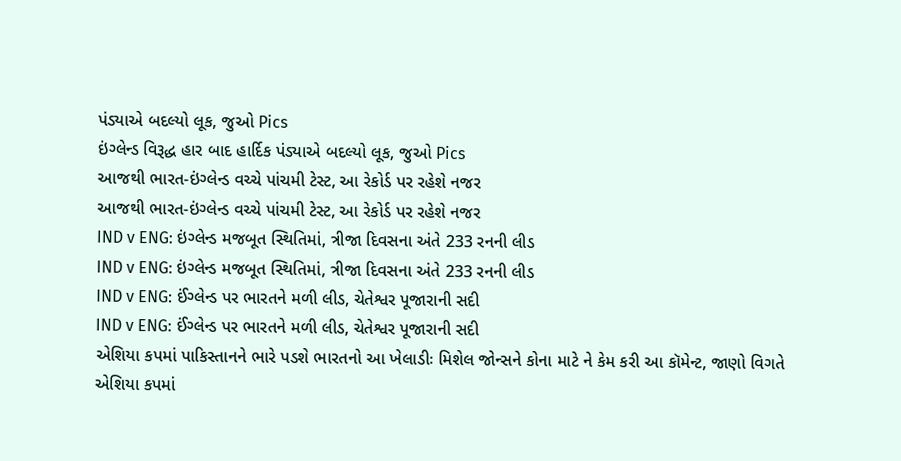પંડ્યાએ બદલ્યો લૂક, જુઓ Pics
ઇંગ્લેન્ડ વિરૂદ્ધ હાર બાદ હાર્દિક પંડ્યાએ બદલ્યો લૂક, જુઓ Pics
આજથી ભારત-ઇંગ્લેન્ડ વચ્ચે પાંચમી ટેસ્ટ, આ રેકોર્ડ પર રહેશે નજર
આજથી ભારત-ઇંગ્લેન્ડ વચ્ચે પાંચમી ટેસ્ટ, આ રેકોર્ડ પર રહેશે નજર
IND v ENG: ઇંગ્લેન્ડ મજબૂત સ્થિતિમાં, ત્રીજા દિવસના અંતે 233 રનની લીડ
IND v ENG: ઇંગ્લેન્ડ મજબૂત સ્થિતિમાં, ત્રીજા દિવસના અંતે 233 રનની લીડ
IND v ENG: ઈંગ્લેન્ડ પર ભારતને મળી લીડ, ચેતેશ્વર પૂજારાની સદી
IND v ENG: ઈંગ્લેન્ડ પર ભારતને મળી લીડ, ચેતેશ્વર પૂજારાની સદી
એશિયા કપમાં પાકિસ્તાનને ભારે પડશે ભારતનો આ ખેલાડીઃ મિશેલ જોન્સને કોના માટે ને કેમ કરી આ કૉમેન્ટ, જાણો વિગતે
એશિયા કપમાં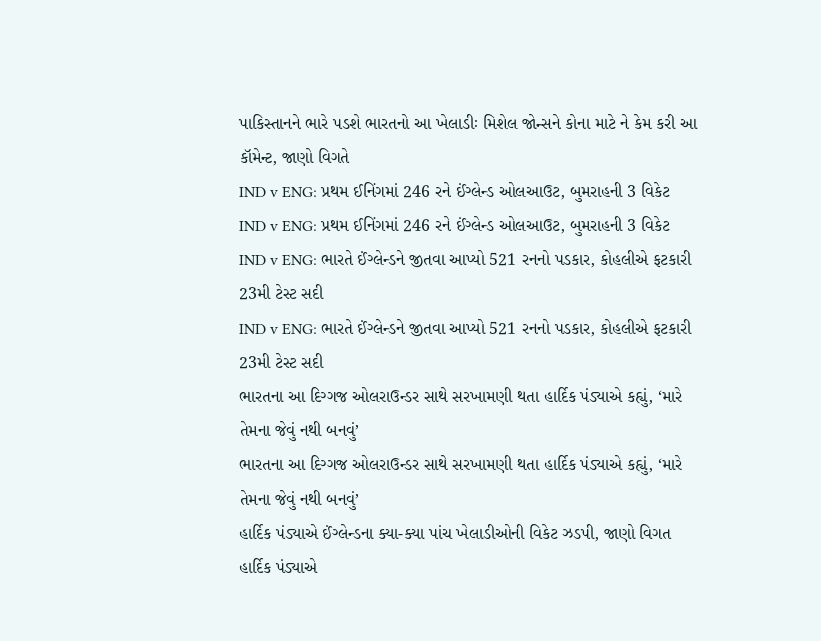પાકિસ્તાનને ભારે પડશે ભારતનો આ ખેલાડીઃ મિશેલ જોન્સને કોના માટે ને કેમ કરી આ કૉમેન્ટ, જાણો વિગતે
IND v ENG: પ્રથમ ઈનિંગમાં 246 રને ઈંગ્લેન્ડ ઓલઆઉટ, બુમરાહની 3 વિકેટ
IND v ENG: પ્રથમ ઈનિંગમાં 246 રને ઈંગ્લેન્ડ ઓલઆઉટ, બુમરાહની 3 વિકેટ
IND v ENG: ભારતે ઈંગ્લેન્ડને જીતવા આપ્યો 521 રનનો પડકાર, કોહલીએ ફટકારી 23મી ટેસ્ટ સદી
IND v ENG: ભારતે ઈંગ્લેન્ડને જીતવા આપ્યો 521 રનનો પડકાર, કોહલીએ ફટકારી 23મી ટેસ્ટ સદી
ભારતના આ દિગ્ગજ ઓલરાઉન્ડર સાથે સરખામણી થતા હાર્દિક પંડ્યાએ કહ્યું, ‘મારે તેમના જેવું નથી બનવું’
ભારતના આ દિગ્ગજ ઓલરાઉન્ડર સાથે સરખામણી થતા હાર્દિક પંડ્યાએ કહ્યું, ‘મારે તેમના જેવું નથી બનવું’
હાર્દિક પંડ્યાએ ઈંગ્લેન્ડના ક્યા-ક્યા પાંચ ખેલાડીઓની વિકેટ ઝડપી, જાણો વિગત
હાર્દિક પંડ્યાએ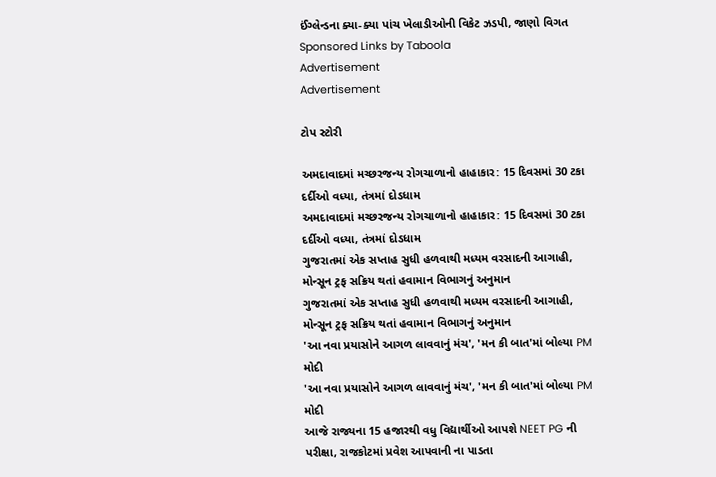ઈંગ્લેન્ડના ક્યા-ક્યા પાંચ ખેલાડીઓની વિકેટ ઝડપી, જાણો વિગત
Sponsored Links by Taboola
Advertisement
Advertisement

ટોપ સ્ટોરી

અમદાવાદમાં મચ્છરજન્ય રોગચાળાનો હાહાકાર: 15 દિવસમાં 30 ટકા દર્દીઓ વધ્યા, તંત્રમાં દોડધામ
અમદાવાદમાં મચ્છરજન્ય રોગચાળાનો હાહાકાર: 15 દિવસમાં 30 ટકા દર્દીઓ વધ્યા, તંત્રમાં દોડધામ
ગુજરાતમાં એક સપ્તાહ સુધી હળવાથી મધ્યમ વરસાદની આગાહી, મોન્સૂન ટ્રફ સક્રિય થતાં હવામાન વિભાગનું અનુમાન
ગુજરાતમાં એક સપ્તાહ સુધી હળવાથી મધ્યમ વરસાદની આગાહી, મોન્સૂન ટ્રફ સક્રિય થતાં હવામાન વિભાગનું અનુમાન
'આ નવા પ્રયાસોને આગળ લાવવાનું મંચ', 'મન કી બાત'માં બોલ્યા PM મોદી
'આ નવા પ્રયાસોને આગળ લાવવાનું મંચ', 'મન કી બાત'માં બોલ્યા PM મોદી
આજે રાજ્યના 15 હજારથી વધુ વિદ્યાર્થીઓ આપશે NEET PG ની પરીક્ષા, રાજકોટમાં પ્રવેશ આપવાની ના પાડતા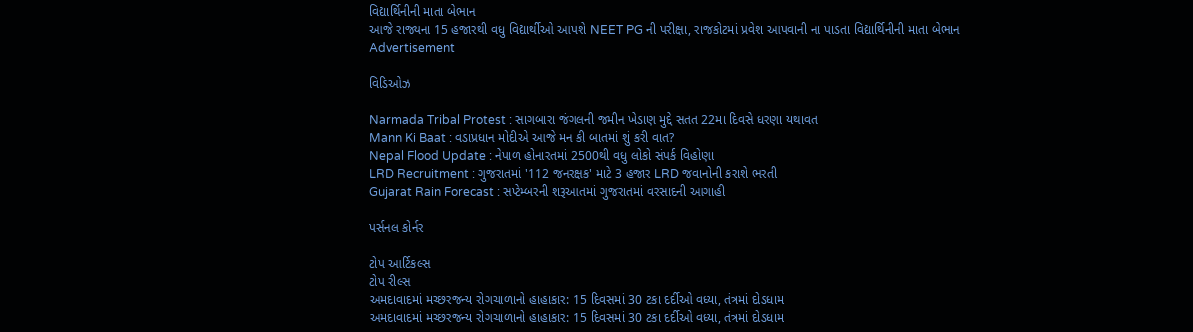વિદ્યાર્થિનીની માતા બેભાન
આજે રાજ્યના 15 હજારથી વધુ વિદ્યાર્થીઓ આપશે NEET PG ની પરીક્ષા, રાજકોટમાં પ્રવેશ આપવાની ના પાડતા વિદ્યાર્થિનીની માતા બેભાન
Advertisement

વિડિઓઝ

Narmada Tribal Protest : સાગબારા જંગલની જમીન ખેડાણ મુદ્દે સતત 22મા દિવસે ધરણા યથાવત
Mann Ki Baat : વડાપ્રધાન મોદીએ આજે મન કી બાતમાં શું કરી વાત?
Nepal Flood Update : નેપાળ હોનારતમાં 2500થી વધુ લોકો સંપર્ક વિહોણા
LRD Recruitment : ગુજરાતમાં '112 જનરક્ષક' માટે 3 હજાર LRD જવાનોની કરાશે ભરતી
Gujarat Rain Forecast : સપ્ટેમ્બરની શરૂઆતમાં ગુજરાતમાં વરસાદની આગાહી

પર્સનલ કોર્નર

ટોપ આર્ટિકલ્સ
ટોપ રીલ્સ
અમદાવાદમાં મચ્છરજન્ય રોગચાળાનો હાહાકાર: 15 દિવસમાં 30 ટકા દર્દીઓ વધ્યા, તંત્રમાં દોડધામ
અમદાવાદમાં મચ્છરજન્ય રોગચાળાનો હાહાકાર: 15 દિવસમાં 30 ટકા દર્દીઓ વધ્યા, તંત્રમાં દોડધામ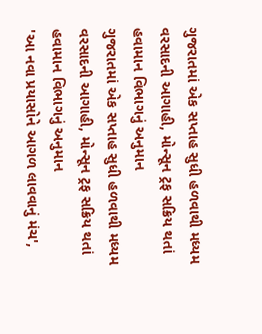ગુજરાતમાં એક સપ્તાહ સુધી હળવાથી મધ્યમ વરસાદની આગાહી, મોન્સૂન ટ્રફ સક્રિય થતાં હવામાન વિભાગનું અનુમાન
ગુજરાતમાં એક સપ્તાહ સુધી હળવાથી મધ્યમ વરસાદની આગાહી, મોન્સૂન ટ્રફ સક્રિય થતાં હવામાન વિભાગનું અનુમાન
'આ નવા પ્રયાસોને આગળ લાવવાનું મંચ',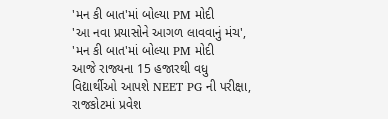'મન કી બાત'માં બોલ્યા PM મોદી
'આ નવા પ્રયાસોને આગળ લાવવાનું મંચ', 'મન કી બાત'માં બોલ્યા PM મોદી
આજે રાજ્યના 15 હજારથી વધુ વિદ્યાર્થીઓ આપશે NEET PG ની પરીક્ષા, રાજકોટમાં પ્રવેશ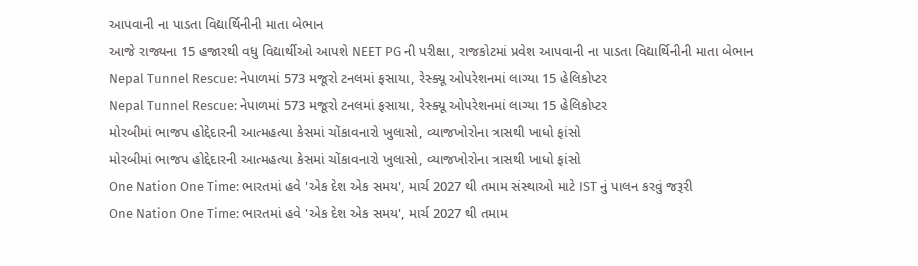આપવાની ના પાડતા વિદ્યાર્થિનીની માતા બેભાન
આજે રાજ્યના 15 હજારથી વધુ વિદ્યાર્થીઓ આપશે NEET PG ની પરીક્ષા, રાજકોટમાં પ્રવેશ આપવાની ના પાડતા વિદ્યાર્થિનીની માતા બેભાન
Nepal Tunnel Rescue: નેપાળમાં 573 મજૂરો ટનલમાં ફસાયા, રેસ્ક્યૂ ઓપરેશનમાં લાગ્યા 15 હેલિકોપ્ટર
Nepal Tunnel Rescue: નેપાળમાં 573 મજૂરો ટનલમાં ફસાયા, રેસ્ક્યૂ ઓપરેશનમાં લાગ્યા 15 હેલિકોપ્ટર
મોરબીમાં ભાજપ હોદ્દેદારની આત્મહત્યા કેસમાં ચોંકાવનારો ખુલાસો, વ્યાજખોરોના ત્રાસથી ખાધો ફાંસો
મોરબીમાં ભાજપ હોદ્દેદારની આત્મહત્યા કેસમાં ચોંકાવનારો ખુલાસો, વ્યાજખોરોના ત્રાસથી ખાધો ફાંસો
One Nation One Time: ભારતમાં હવે 'એક દેશ એક સમય', માર્ચ 2027 થી તમામ સંસ્થાઓ માટે IST નું પાલન કરવું જરૂરી
One Nation One Time: ભારતમાં હવે 'એક દેશ એક સમય', માર્ચ 2027 થી તમામ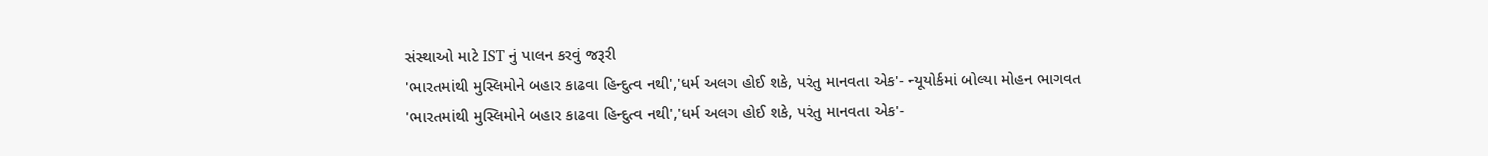સંસ્થાઓ માટે IST નું પાલન કરવું જરૂરી
'ભારતમાંથી મુસ્લિમોને બહાર કાઢવા હિન્દુત્વ નથી','ધર્મ અલગ હોઈ શકે, પરંતુ માનવતા એક'- ન્યૂયોર્કમાં બોલ્યા મોહન ભાગવત
'ભારતમાંથી મુસ્લિમોને બહાર કાઢવા હિન્દુત્વ નથી','ધર્મ અલગ હોઈ શકે, પરંતુ માનવતા એક'-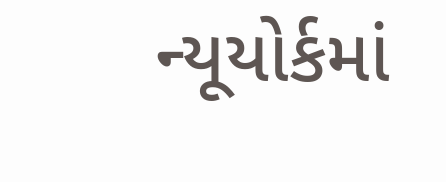ન્યૂયોર્કમાં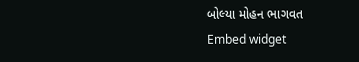બોલ્યા મોહન ભાગવત
Embed widget